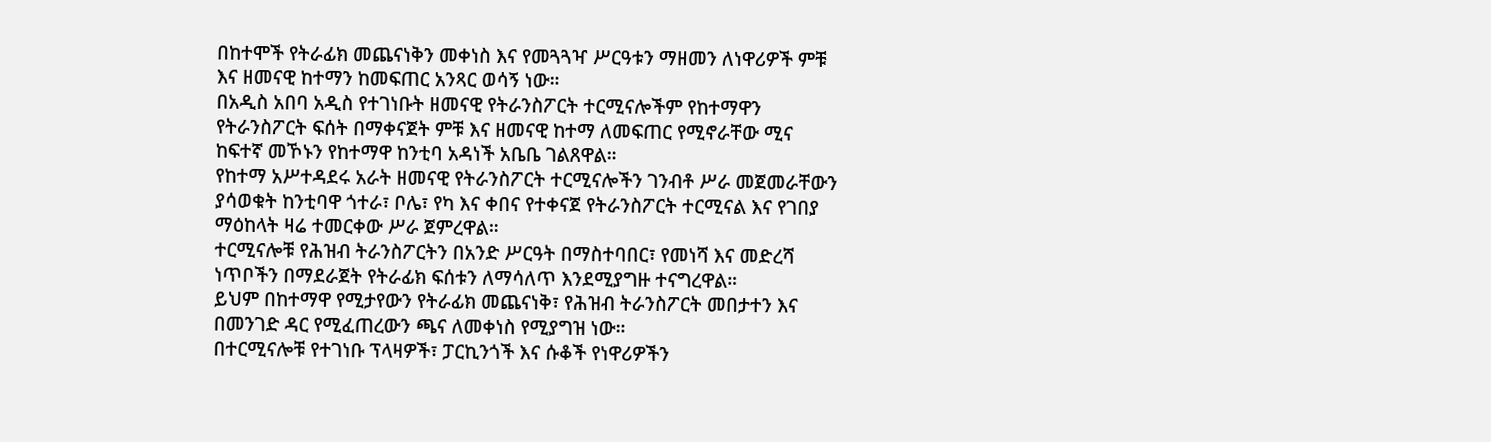በከተሞች የትራፊክ መጨናነቅን መቀነስ እና የመጓጓዣ ሥርዓቱን ማዘመን ለነዋሪዎች ምቹ እና ዘመናዊ ከተማን ከመፍጠር አንጻር ወሳኝ ነው።
በአዲስ አበባ አዲስ የተገነቡት ዘመናዊ የትራንስፖርት ተርሚናሎችም የከተማዋን የትራንስፖርት ፍሰት በማቀናጀት ምቹ እና ዘመናዊ ከተማ ለመፍጠር የሚኖራቸው ሚና ከፍተኛ መኾኑን የከተማዋ ከንቲባ አዳነች አቤቤ ገልጸዋል።
የከተማ አሥተዳደሩ አራት ዘመናዊ የትራንስፖርት ተርሚናሎችን ገንብቶ ሥራ መጀመራቸውን ያሳወቁት ከንቲባዋ ጎተራ፣ ቦሌ፣ የካ እና ቀበና የተቀናጀ የትራንስፖርት ተርሚናል እና የገበያ ማዕከላት ዛሬ ተመርቀው ሥራ ጀምረዋል።
ተርሚናሎቹ የሕዝብ ትራንስፖርትን በአንድ ሥርዓት በማስተባበር፣ የመነሻ እና መድረሻ ነጥቦችን በማደራጀት የትራፊክ ፍሰቱን ለማሳለጥ እንደሚያግዙ ተናግረዋል።
ይህም በከተማዋ የሚታየውን የትራፊክ መጨናነቅ፣ የሕዝብ ትራንስፖርት መበታተን እና በመንገድ ዳር የሚፈጠረውን ጫና ለመቀነስ የሚያግዝ ነው።
በተርሚናሎቹ የተገነቡ ፕላዛዎች፣ ፓርኪንጎች እና ሱቆች የነዋሪዎችን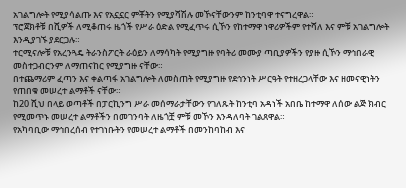አገልግሎት የሚያሳልጡ እና የአኗኗር ምቾትን የሚያሻሽሉ መኾናቸውንም ከንቲባዋ ተናግረዋል።
ፕሮጀክቶቹ በሺዎች ለሚቆጠሩ ዜጎች የሥራ ዕድል የሚፈጥሩ ሲኾን የከተማዋ ነዋሪዎችም የተሻለ እና ምቹ አገልግሎት እንዲያገኙ ያደርጋሉ።
ተርሚናሎቹ የአረንጓዴ ትራንስፖርት ራዕይን ለማሳካት የሚያግዙ የባትሪ መሙያ ጣቢያዎችን የያዙ ሲኾን ማኅበራዊ መስተጋብርንም ለማጠናከር የሚያግዙ ናቸው።
በተጨማሪም ፈጣን እና ቀልጣፋ አገልግሎት ለመስጠት የሚያግዙ የደኅንነት ሥርዓት የተዘረጋላቸው እና ዘመናዊነትን የጠበቁ መሠረተ ልማቶች ናቸው።
ከ20 ሺህ በላይ ወጣቶች በፓርኪንግ ሥራ መሰማራታቸውን የገለጹት ከንቲባ አዳነች አበቤ ከተማዋ ለሰው ልጅ ክብር የሚመጥኑ መሠረተ ልማቶችን በመገንባት ለዜጎቿ ምቹ መኾን እንዳለባት ገልጸዋል።
የአካባቢው ማኅበረሰብ የተገነቡትን የመሠረተ ልማቶች በመንከባከብ እና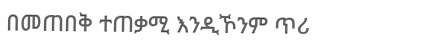በመጠበቅ ተጠቃሚ እንዲኾንም ጥሪ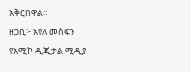አቅርበዋል።
ዘጋቢ፦ አየለ መስፍን
የአሚኮ ዲጂታል ሚዲያ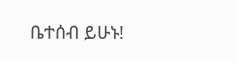ቤተሰብ ይሁኑ!